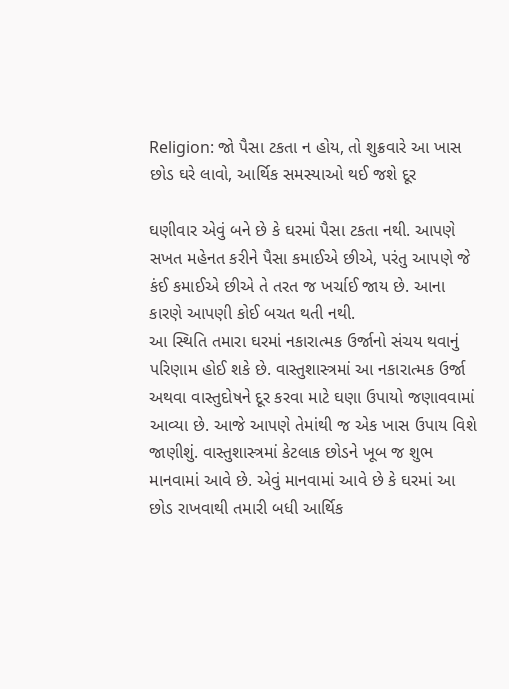Religion: જો પૈસા ટકતા ન હોય, તો શુક્રવારે આ ખાસ છોડ ઘરે લાવો, આર્થિક સમસ્યાઓ થઈ જશે દૂર

ઘણીવાર એવું બને છે કે ઘરમાં પૈસા ટકતા નથી. આપણે સખત મહેનત કરીને પૈસા કમાઈએ છીએ, પરંતુ આપણે જે કંઈ કમાઈએ છીએ તે તરત જ ખર્ચાઈ જાય છે. આના કારણે આપણી કોઈ બચત થતી નથી.
આ સ્થિતિ તમારા ઘરમાં નકારાત્મક ઉર્જાનો સંચય થવાનું પરિણામ હોઈ શકે છે. વાસ્તુશાસ્ત્રમાં આ નકારાત્મક ઉર્જા અથવા વાસ્તુદોષને દૂર કરવા માટે ઘણા ઉપાયો જણાવવામાં આવ્યા છે. આજે આપણે તેમાંથી જ એક ખાસ ઉપાય વિશે જાણીશું. વાસ્તુશાસ્ત્રમાં કેટલાક છોડને ખૂબ જ શુભ માનવામાં આવે છે. એવું માનવામાં આવે છે કે ઘરમાં આ છોડ રાખવાથી તમારી બધી આર્થિક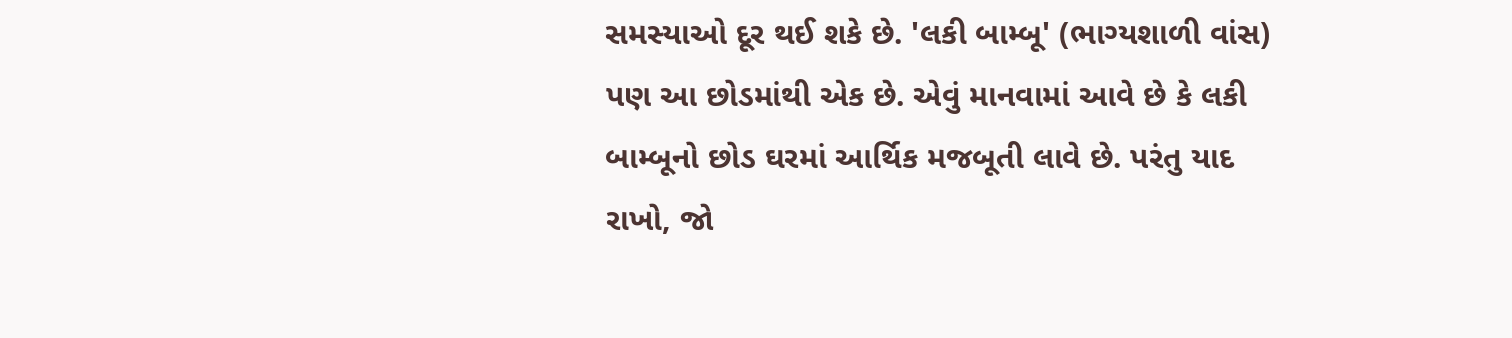સમસ્યાઓ દૂર થઈ શકે છે. 'લકી બામ્બૂ' (ભાગ્યશાળી વાંસ) પણ આ છોડમાંથી એક છે. એવું માનવામાં આવે છે કે લકી બામ્બૂનો છોડ ઘરમાં આર્થિક મજબૂતી લાવે છે. પરંતુ યાદ રાખો, જો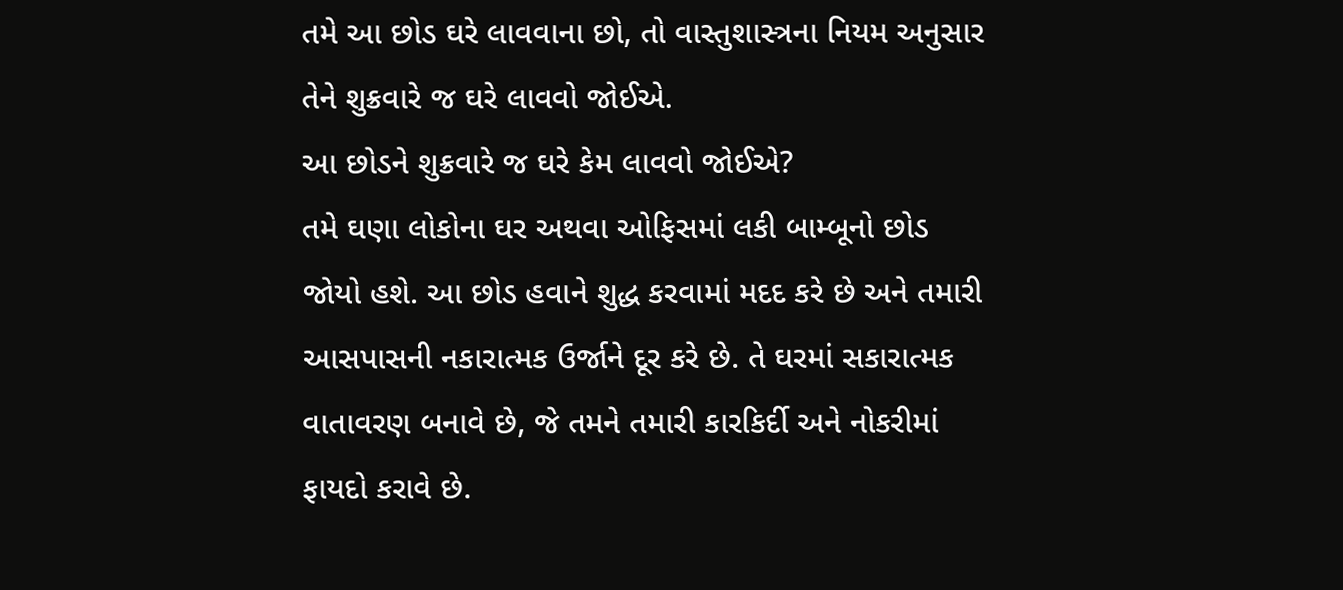તમે આ છોડ ઘરે લાવવાના છો, તો વાસ્તુશાસ્ત્રના નિયમ અનુસાર તેને શુક્રવારે જ ઘરે લાવવો જોઈએ.
આ છોડને શુક્રવારે જ ઘરે કેમ લાવવો જોઈએ?
તમે ઘણા લોકોના ઘર અથવા ઓફિસમાં લકી બામ્બૂનો છોડ જોયો હશે. આ છોડ હવાને શુદ્ધ કરવામાં મદદ કરે છે અને તમારી આસપાસની નકારાત્મક ઉર્જાને દૂર કરે છે. તે ઘરમાં સકારાત્મક વાતાવરણ બનાવે છે, જે તમને તમારી કારકિર્દી અને નોકરીમાં ફાયદો કરાવે છે.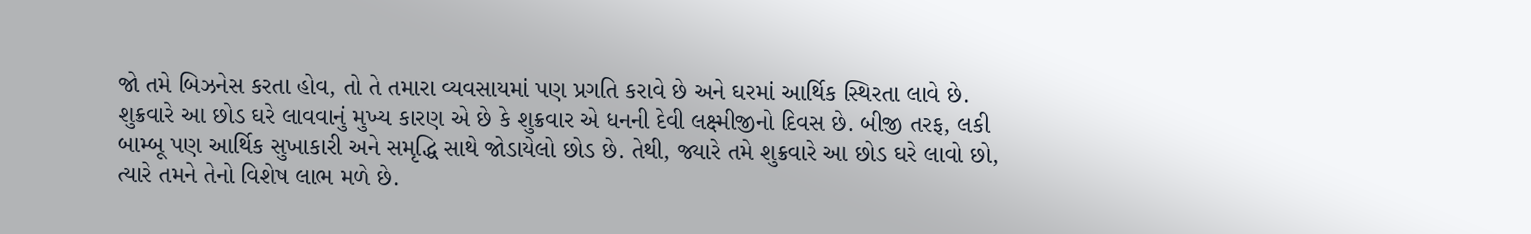જો તમે બિઝનેસ કરતા હોવ, તો તે તમારા વ્યવસાયમાં પણ પ્રગતિ કરાવે છે અને ઘરમાં આર્થિક સ્થિરતા લાવે છે.
શુક્રવારે આ છોડ ઘરે લાવવાનું મુખ્ય કારણ એ છે કે શુક્રવાર એ ધનની દેવી લક્ષ્મીજીનો દિવસ છે. બીજી તરફ, લકી બામ્બૂ પણ આર્થિક સુખાકારી અને સમૃદ્ધિ સાથે જોડાયેલો છોડ છે. તેથી, જ્યારે તમે શુક્રવારે આ છોડ ઘરે લાવો છો, ત્યારે તમને તેનો વિશેષ લાભ મળે છે.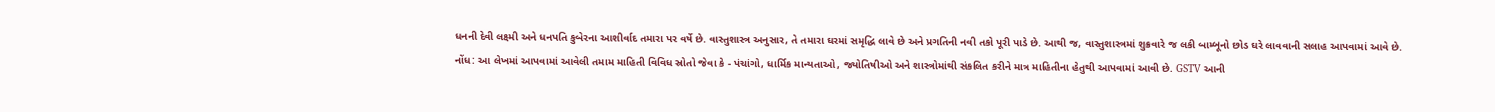ધનની દેવી લક્ષ્મી અને ધનપતિ કુબેરના આશીર્વાદ તમારા પર વર્ષે છે. વાસ્તુશાસ્ત્ર અનુસાર, તે તમારા ઘરમાં સમૃદ્ધિ લાવે છે અને પ્રગતિની નવી તકો પૂરી પાડે છે. આથી જ, વાસ્તુશાસ્ત્રમાં શુક્રવારે જ લકી બામ્બૂનો છોડ ઘરે લાવવાની સલાહ આપવામાં આવે છે.
નોંધ: આ લેખમાં આપવામાં આવેલી તમામ માહિતી વિવિધ સ્રોતો જેવા કે - પંચાંગો, ધાર્મિક માન્યતાઓ, જ્યોતિષીઓ અને શાસ્ત્રોમાંથી સંકલિત કરીને માત્ર માહિતીના હેતુથી આપવામાં આવી છે. GSTV આની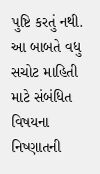પુષ્ટિ કરતું નથી. આ બાબતે વધુ સચોટ માહિતી માટે સંબંધિત વિષયના નિષ્ણાતની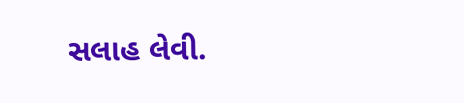સલાહ લેવી.